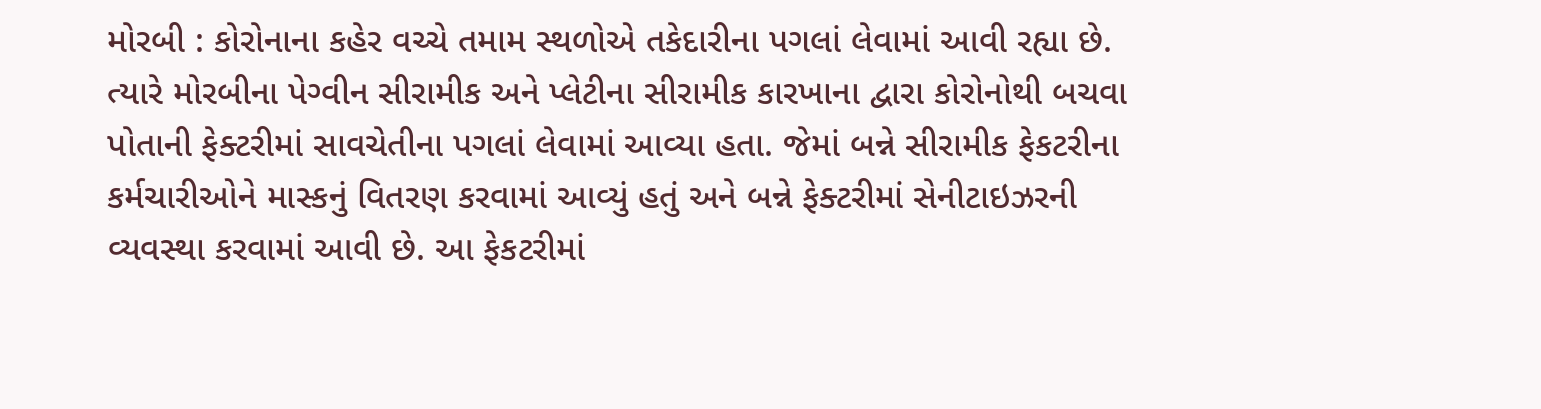મોરબી : કોરોનાના કહેર વચ્ચે તમામ સ્થળોએ તકેદારીના પગલાં લેવામાં આવી રહ્યા છે. ત્યારે મોરબીના પેગ્વીન સીરામીક અને પ્લેટીના સીરામીક કારખાના દ્વારા કોરોનોથી બચવા પોતાની ફેક્ટરીમાં સાવચેતીના પગલાં લેવામાં આવ્યા હતા. જેમાં બન્ને સીરામીક ફેકટરીના કર્મચારીઓને માસ્કનું વિતરણ કરવામાં આવ્યું હતું અને બન્ને ફેક્ટરીમાં સેનીટાઇઝરની વ્યવસ્થા કરવામાં આવી છે. આ ફેકટરીમાં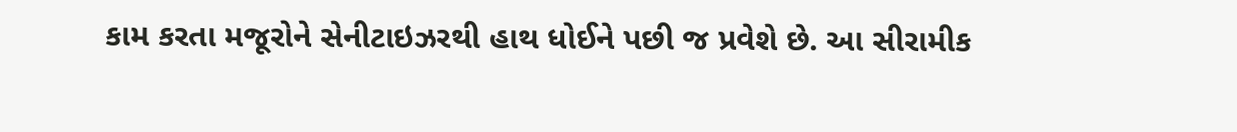કામ કરતા મજૂરોને સેનીટાઇઝરથી હાથ ધોઈને પછી જ પ્રવેશે છે. આ સીરામીક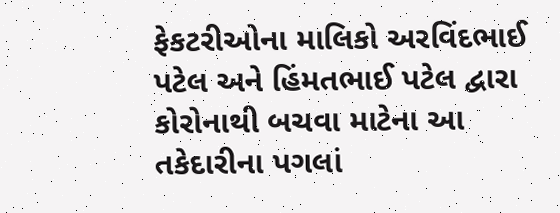ફેકટરીઓના માલિકો અરવિંદભાઈ પટેલ અને હિંમતભાઈ પટેલ દ્વારા કોરોનાથી બચવા માટેના આ તકેદારીના પગલાં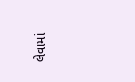લેવામાં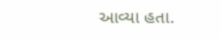આવ્યા હતા.